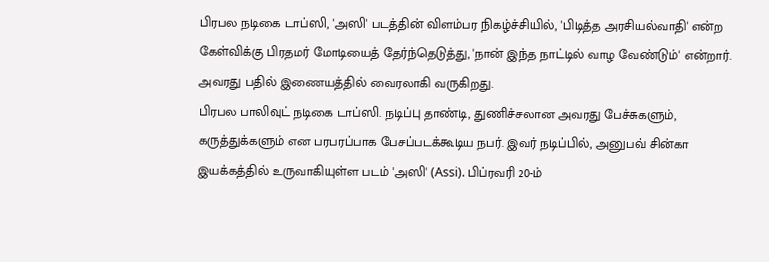பிரபல நடிகை டாப்ஸி, 'அஸி' படத்தின் விளம்பர நிகழ்ச்சியில், 'பிடித்த அரசியல்வாதி' என்ற கேள்விக்கு பிரதமர் மோடியைத் தேர்ந்தெடுத்து, 'நான் இந்த நாட்டில் வாழ வேண்டும்' என்றார். அவரது பதில் இணையத்தில் வைரலாகி வருகிறது.
பிரபல பாலிவுட் நடிகை டாப்ஸி. நடிப்பு தாண்டி, துணிச்சலான அவரது பேச்சுகளும், கருத்துக்களும் என பரபரப்பாக பேசப்படக்கூடிய நபர். இவர் நடிப்பில், அனுபவ் சின்கா இயக்கத்தில் உருவாகியுள்ள படம் 'அஸி' (Assi). பிப்ரவரி 20-ம்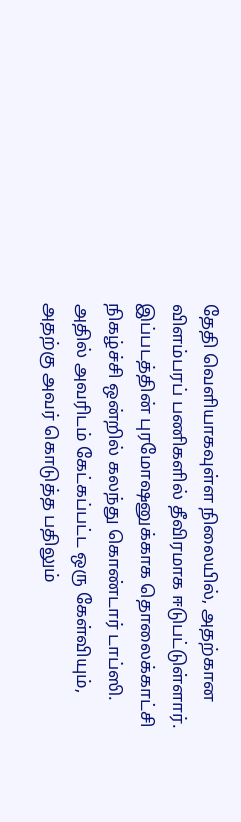தேதி வெளியாகவுள்ள நிலையில், அதற்கான விளம்பரப் பணிகளில் தீவிரமாக ஈடுபட்டுள்ளார். இப்படத்தின் புரமோஷனுக்காக தொலைக்காட்சி நிகழ்ச்சி ஒன்றில் கலந்து கொண்டார் டாப்ஸி. அதில் அவரிடம் கேட்கப்பட்ட ஒரு கேள்வியும், அதற்கு அவர் கொடுத்த பதிலும்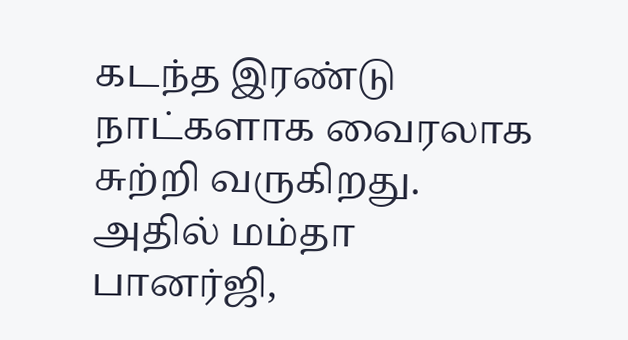கடந்த இரண்டு நாட்களாக வைரலாக சுற்றி வருகிறது.
அதில் மம்தா பானர்ஜி,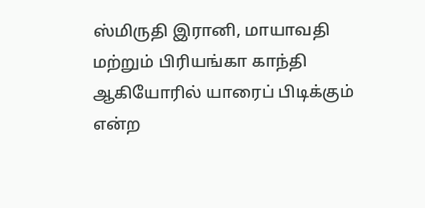ஸ்மிருதி இரானி, மாயாவதி மற்றும் பிரியங்கா காந்தி ஆகியோரில் யாரைப் பிடிக்கும் என்ற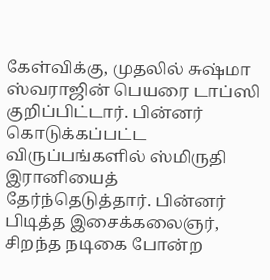கேள்விக்கு, முதலில் சுஷ்மா ஸ்வராஜின் பெயரை டாப்ஸி குறிப்பிட்டார். பின்னர் கொடுக்கப்பட்ட விருப்பங்களில் ஸ்மிருதி இரானியைத் தேர்ந்தெடுத்தார். பின்னர் பிடித்த இசைக்கலைஞர், சிறந்த நடிகை போன்ற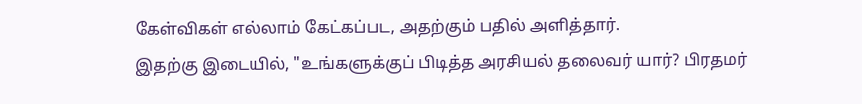கேள்விகள் எல்லாம் கேட்கப்பட, அதற்கும் பதில் அளித்தார்.
இதற்கு இடையில், "உங்களுக்குப் பிடித்த அரசியல் தலைவர் யார்? பிரதமர்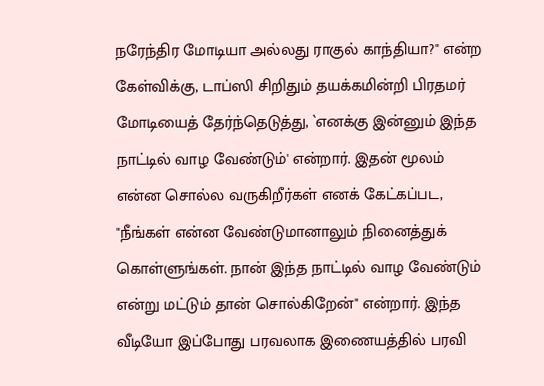நரேந்திர மோடியா அல்லது ராகுல் காந்தியா?" என்ற கேள்விக்கு, டாப்ஸி சிறிதும் தயக்கமின்றி பிரதமர் மோடியைத் தேர்ந்தெடுத்து, `எனக்கு இன்னும் இந்த நாட்டில் வாழ வேண்டும்' என்றார். இதன் மூலம் என்ன சொல்ல வருகிறீர்கள் எனக் கேட்கப்பட, "நீங்கள் என்ன வேண்டுமானாலும் நினைத்துக் கொள்ளுங்கள். நான் இந்த நாட்டில் வாழ வேண்டும் என்று மட்டும் தான் சொல்கிறேன்" என்றார். இந்த வீடியோ இப்போது பரவலாக இணையத்தில் பரவி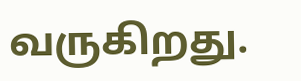வருகிறது.